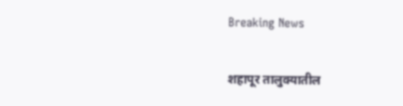Breaking News

शहापूर तालुक्यातील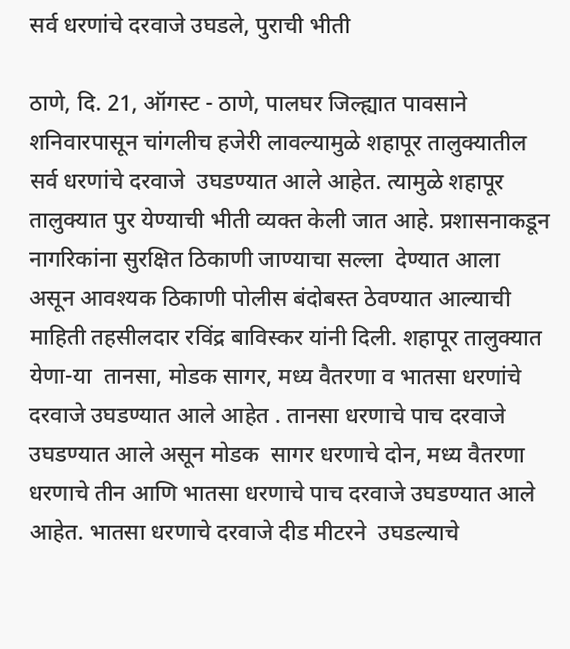सर्व धरणांचे दरवाजे उघडले, पुराची भीती

ठाणे, दि. 21, ऑगस्ट - ठाणे, पालघर जिल्ह्यात पावसाने शनिवारपासून चांगलीच हजेरी लावल्यामुळे शहापूर तालुक्यातील सर्व धरणांचे दरवाजे  उघडण्यात आले आहेत. त्यामुळे शहापूर तालुक्यात पुर येण्याची भीती व्यक्त केली जात आहे. प्रशासनाकडून नागरिकांना सुरक्षित ठिकाणी जाण्याचा सल्ला  देण्यात आला असून आवश्यक ठिकाणी पोलीस बंदोबस्त ठेवण्यात आल्याची माहिती तहसीलदार रविंद्र बाविस्कर यांनी दिली. शहापूर तालुक्यात येणा-या  तानसा, मोडक सागर, मध्य वैतरणा व भातसा धरणांचे दरवाजे उघडण्यात आले आहेत . तानसा धरणाचे पाच दरवाजे उघडण्यात आले असून मोडक  सागर धरणाचे दोन, मध्य वैतरणा धरणाचे तीन आणि भातसा धरणाचे पाच दरवाजे उघडण्यात आले आहेत. भातसा धरणाचे दरवाजे दीड मीटरने  उघडल्याचे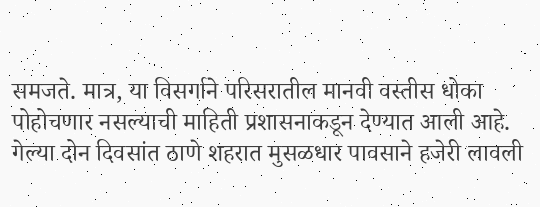समजते. मात्र, या विसर्गाने परिसरातील मानवी वस्तीस धोका पोहोचणार नसल्याची माहिती प्रशासनाकडून देण्यात आली आहे.
गेल्या दोन दिवसांत ठाणे शहरात मुसळधार पावसाने हजेरी लावली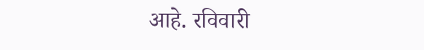आहे. रविवारी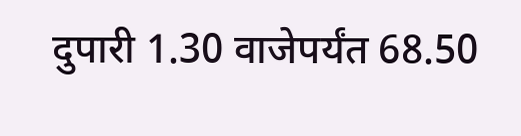दुपारी 1.30 वाजेपर्यंत 68.50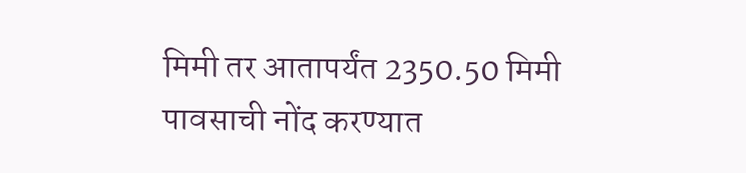मिमी तर आतापर्यंत 2350.50 मिमी  पावसाची नोंद करण्यात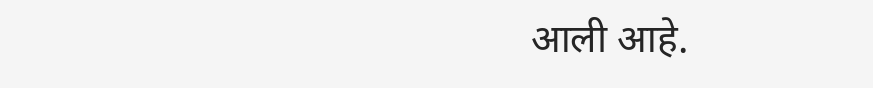आली आहे.